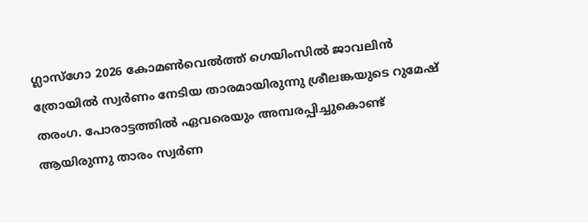ഗ്ലാസ്ഗോ 2026 കോമൺവെൽത്ത് ഗെയിംസിൽ ജാവലിൻ ത്രോയിൽ സ്വർണം നേടിയ താരമായിരുന്നു ശ്രീലങ്കയുടെ റുമേഷ് തരംഗ. പോരാട്ടത്തിൽ ഏവരെയും അമ്പരപ്പിച്ചുകൊണ്ട് ആയിരുന്നു താരം സ്വർണ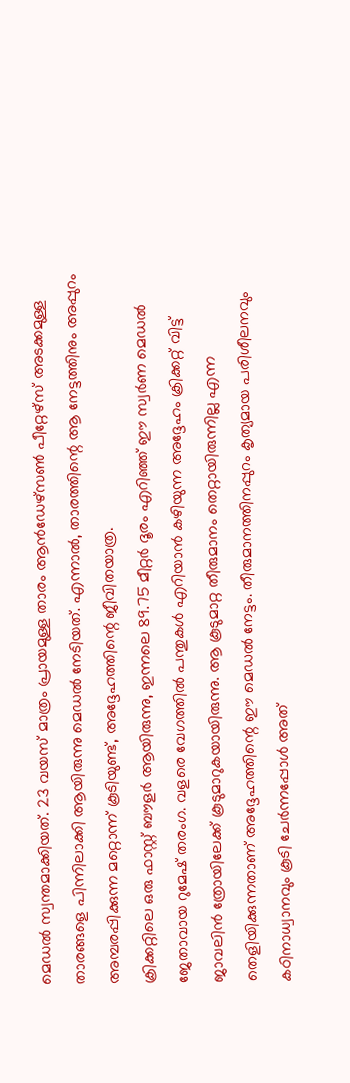മെഡൽ സ്വന്തമാക്കിയത്. 23 വയസ് മാത്രം പ്രായമുള്ള താരം ആൻഡേഴ്സൺ പീറ്റേഴ്സ് അടക്കമുള്ള താരങ്ങളെ പിന്നിലാക്കി ആയിരുന്നു മെഡൽ നേടിയത്. എന്നാൽ, താരത്തിന്റെ ആ നേട്ടത്തിനും അപ്പുറം അമ്പരപ്പിക്കുന്ന മറ്റൊന്ന് കൂടിയുണ്ട്, അദ്ദേഹത്തിന്റെ ജീവിതയാത്ര.
ക്രിക്കറ്റിലെ ഒരു ഫാസ്റ്റ് ബൗളർ ആയിരുന്നു, ഇന്നലെ 89.75 മീറ്റർ ദൂരം എറിഞ്ഞ് ഈ സ്വർണ മെഡൽ ജേതാവായ റുമേഷ് തരംഗ. വളരെ വേഗത്തിൽ പന്തുകൾ എറിയാൻ കഴിയുന്ന അദ്ദേഹം ക്രിക്കറ്റ് വിട്ട് ജാവലിൻ ത്രോയിലേക്ക് കൂടുമാറുകയായിരുന്നു. ആ കൂടുമാറ്റ തീരുമാനം തെറ്റായിരുന്നില്ല എന്ന തെളിയിക്കുന്നതാണ് അദ്ദേഹത്തിന്റെ ഈ മെഡൽ നേട്ടം. തീരുമാനത്തിനപ്പുറം കൃത്യമായ പരിശീലനവും കഠിനാധ്വാനവും കൂടി ചേർന്നപ്പോൾ അത്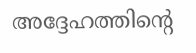അദ്ദേഹത്തിന്റെ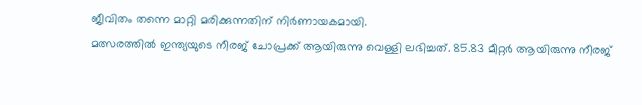ജീവിതം തന്നെ മാറ്റി മരിക്കുന്നതിന് നിർണായകമായി.
മത്സരത്തിൽ ഇന്ത്യയുടെ നീരജ് ചോപ്രക്ക് ആയിരുന്നു വെള്ളി ലഭിച്ചത്. 85.83 മീറ്റർ ആയിരുന്നു നീരജ്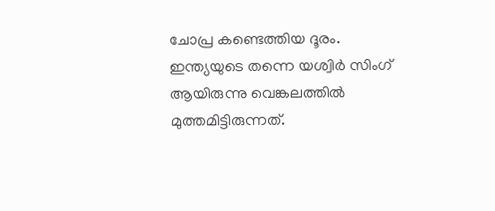ചോപ്ര കണ്ടെത്തിയ ദൂരം. ഇന്ത്യയുടെ തന്നെ യശ്വിർ സിംഗ് ആയിരുന്നു വെങ്കലത്തിൽ മുത്തമിട്ടിരുന്നത്.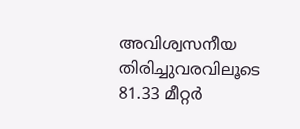അവിശ്വസനീയ തിരിച്ചുവരവിലൂടെ 81.33 മീറ്റർ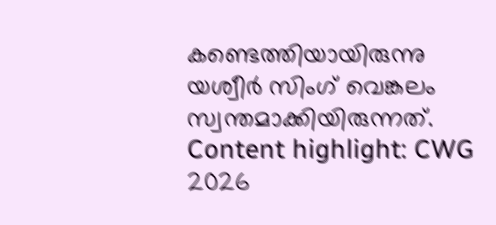കണ്ടെത്തിയായിരുന്നു യശ്വീർ സിംഗ് വെങ്കലം സ്വന്തമാക്കിയിരുന്നത്.
Content highlight: CWG 2026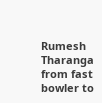Rumesh Tharanga from fast bowler to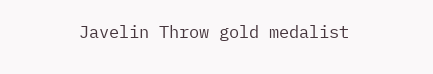Javelin Throw gold medalist